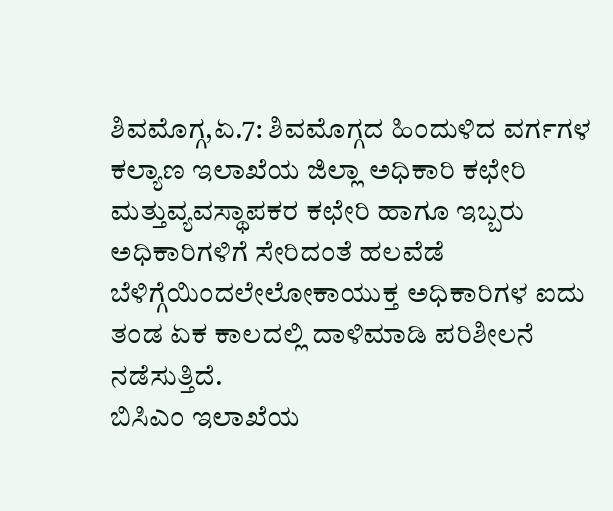ಶಿವಮೊಗ್ಗ,ಏ.7: ಶಿವಮೊಗ್ಗದ ಹಿಂದುಳಿದ ವರ್ಗಗಳ ಕಲ್ಯಾಣ ಇಲಾಖೆಯ ಜಿಲ್ಲಾ ಅಧಿಕಾರಿ ಕಛೇರಿ ಮತ್ತುವ್ಯವಸ್ಥಾಪಕರ ಕಛೇರಿ ಹಾಗೂ ಇಬ್ಬರು ಅಧಿಕಾರಿಗಳಿಗೆ ಸೇರಿದಂತೆ ಹಲವೆಡೆ ಬೆಳಿಗ್ಗೆಯಿಂದಲೇಲೋಕಾಯುಕ್ತ ಅಧಿಕಾರಿಗಳ ಐದು ತಂಡ ಏಕ ಕಾಲದಲ್ಲಿ ದಾಳಿಮಾಡಿ ಪರಿಶೀಲನೆ ನಡೆಸುತ್ತಿದೆ.
ಬಿಸಿಎಂ ಇಲಾಖೆಯ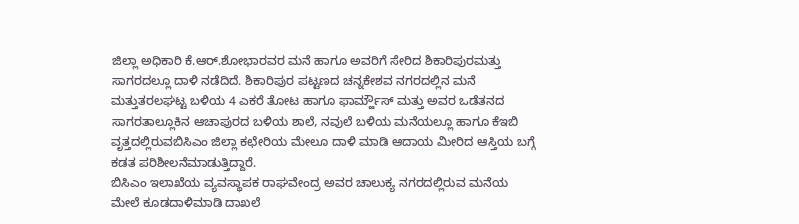ಜಿಲ್ಲಾ ಅಧಿಕಾರಿ ಕೆ.ಆರ್.ಶೋಭಾರವರ ಮನೆ ಹಾಗೂ ಅವರಿಗೆ ಸೇರಿದ ಶಿಕಾರಿಪುರಮತ್ತು ಸಾಗರದಲ್ಲೂ ದಾಳಿ ನಡೆದಿದೆ. ಶಿಕಾರಿಪುರ ಪಟ್ಟಣದ ಚನ್ನಕೇಶವ ನಗರದಲ್ಲಿನ ಮನೆ ಮತ್ತುತರಲಘಟ್ಟ ಬಳಿಯ 4 ಎಕರೆ ತೋಟ ಹಾಗೂ ಫಾರ್ಮ್ಹೌಸ್ ಮತ್ತು ಅವರ ಒಡೆತನದ ಸಾಗರತಾಲ್ಲೂಕಿನ ಆಚಾಪುರದ ಬಳಿಯ ಶಾಲೆ, ನವುಲೆ ಬಳಿಯ ಮನೆಯಲ್ಲೂ ಹಾಗೂ ಕೆಇಬಿ ವೃತ್ತದಲ್ಲಿರುವಬಿಸಿಎಂ ಜಿಲ್ಲಾ ಕಛೇರಿಯ ಮೇಲೂ ದಾಳಿ ಮಾಡಿ ಆದಾಯ ಮೀರಿದ ಆಸ್ತಿಯ ಬಗ್ಗೆ ಕಡತ ಪರಿಶೀಲನೆಮಾಡುತ್ತಿದ್ದಾರೆ.
ಬಿಸಿಎಂ ಇಲಾಖೆಯ ವ್ಯವಸ್ಥಾಪಕ ರಾಘವೇಂದ್ರ ಅವರ ಚಾಲುಕ್ಯ ನಗರದಲ್ಲಿರುವ ಮನೆಯ ಮೇಲೆ ಕೂಡದಾಳಿಮಾಡಿ ದಾಖಲೆ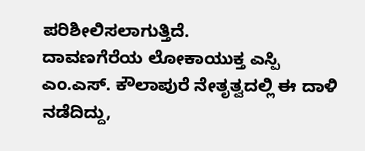ಪರಿಶೀಲಿಸಲಾಗುತ್ತಿದೆ.
ದಾವಣಗೆರೆಯ ಲೋಕಾಯುಕ್ತ ಎಸ್ಪಿ ಎಂ.ಎಸ್. ಕೌಲಾಪುರೆ ನೇತೃತ್ವದಲ್ಲಿ ಈ ದಾಳಿ ನಡೆದಿದ್ದು,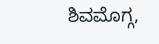ಶಿವಮೊಗ್ಗ,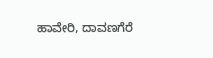ಹಾವೇರಿ, ದಾವಣಗೆರೆ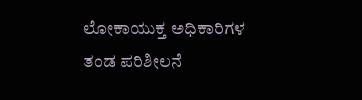ಲೋಕಾಯುಕ್ತ ಅಧಿಕಾರಿಗಳ ತಂಡ ಪರಿಶೀಲನೆ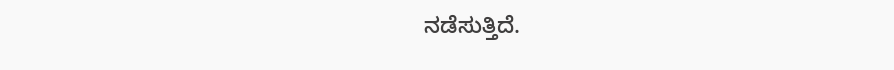ನಡೆಸುತ್ತಿದೆ.